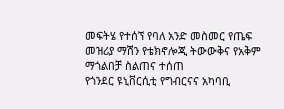መፍትሄ የተሰኘ የባለ አንድ መስመር የጤፍ መዝሪያ ማሽን የቴክኖሎጂ ትውውቅና የአቅም ማጎልበቻ ስልጠና ተሰጠ
የጎንደር ዩኒቨርሲቲ የግብርናና አካባቢ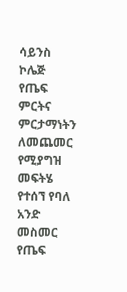ሳይንስ ኮሌጅ የጤፍ ምርትና ምርታማነትን ለመጨመር የሚያግዝ መፍትሄ የተሰኘ የባለ አንድ መስመር የጤፍ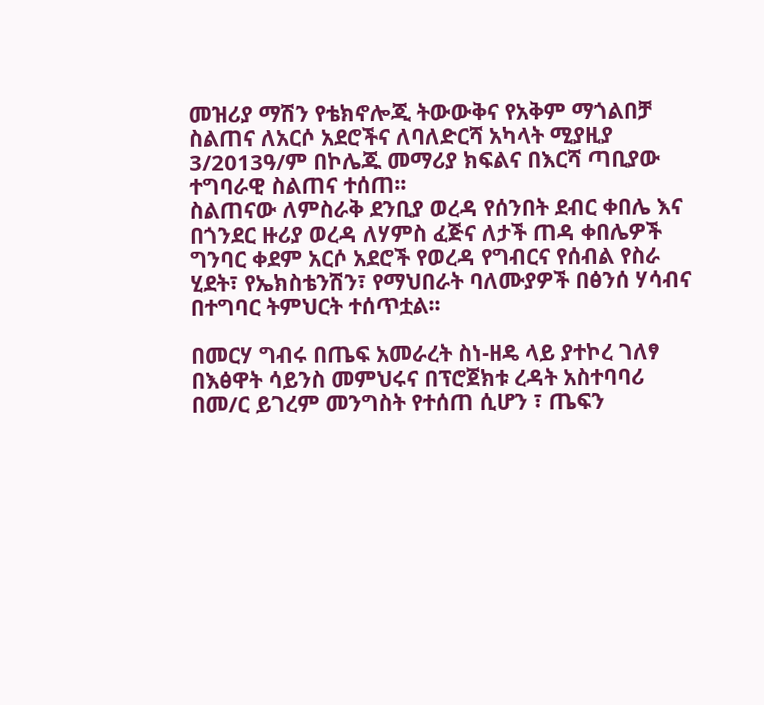መዝሪያ ማሽን የቴክኖሎጂ ትውውቅና የአቅም ማጎልበቻ ስልጠና ለአርሶ አደሮችና ለባለድርሻ አካላት ሚያዚያ 3/2013ዓ/ም በኮሌጁ መማሪያ ክፍልና በእርሻ ጣቢያው ተግባራዊ ስልጠና ተሰጠ፡፡
ስልጠናው ለምስራቅ ደንቢያ ወረዳ የሰንበት ደብር ቀበሌ እና በጎንደር ዙሪያ ወረዳ ለሃምስ ፈጅና ለታች ጠዳ ቀበሌዎች ግንባር ቀደም አርሶ አደሮች የወረዳ የግብርና የሰብል የስራ ሂደት፣ የኤክስቴንሽን፣ የማህበራት ባለሙያዎች በፅንሰ ሃሳብና በተግባር ትምህርት ተሰጥቷል፡፡

በመርሃ ግብሩ በጤፍ አመራረት ስነ-ዘዴ ላይ ያተኮረ ገለፃ በእፅዋት ሳይንስ መምህሩና በፕሮጀክቱ ረዳት አስተባባሪ በመ/ር ይገረም መንግስት የተሰጠ ሲሆን ፣ ጤፍን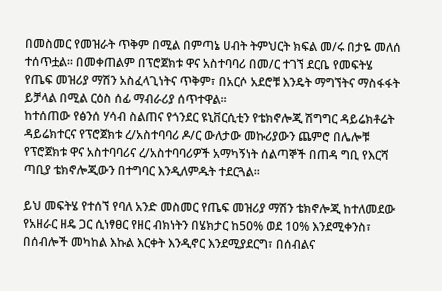በመስመር የመዝራት ጥቅም በሚል በምጣኔ ሀብት ትምህርት ክፍል መ/ሩ በታዬ መለሰ ተሰጥቷል፡፡ በመቀጠልም በፕሮጀክቱ ዋና አስተባባሪ በመ/ር ተገኘ ደርቤ የመፍትሄ የጤፍ መዝሪያ ማሽን አስፈላጊነትና ጥቅም፣ በአርሶ አደሮቹ እንዴት ማግኘትና ማስፋፋት ይቻላል በሚል ርዕስ ሰፊ ማብራሪያ ሰጥተዋል፡፡
ከተሰጠው የፅንሰ ሃሳብ ስልጠና የጎንደር ዩኒቨርሲቲን የቴክኖሎጂ ሽግግር ዳይሬክቶሬት ዳይሬክተርና የፕሮጀክቱ ረ/አስተባባሪ ዶ/ር ውለታው መኩሪያውን ጨምሮ በሌሎቹ የፕሮጀክቱ ዋና አስተባባሪና ረ/አስተባባሪዎች አማካኝነት ሰልጣኞች በጠዳ ግቢ የእርሻ ጣቢያ ቴክኖሎጂውን በተግባር እንዲለምዱት ተደርጓል፡፡

ይህ መፍትሄ የተሰኘ የባለ አንድ መስመር የጤፍ መዝሪያ ማሽን ቴክኖሎጂ ከተለመደው የአዘራር ዘዴ ጋር ሲነፃፀር የዘር ብክነትን በሄክታር ከ50% ወደ 10% እንደሚቀንስ፣ በሰብሎች መካከል እኩል እርቀት እንዲኖር እንደሚያደርግ፣ በሰብልና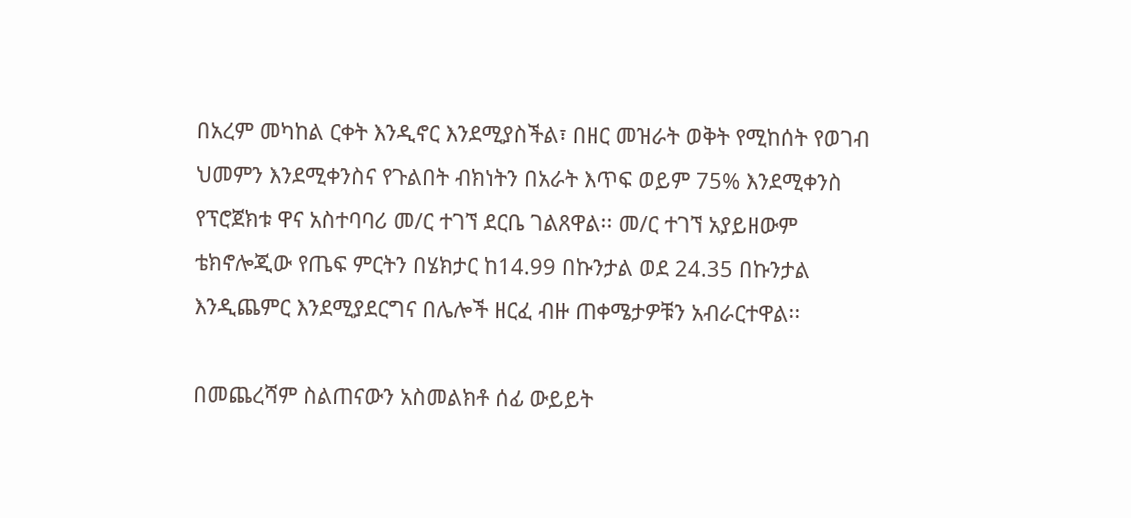በአረም መካከል ርቀት እንዲኖር እንደሚያስችል፣ በዘር መዝራት ወቅት የሚከሰት የወገብ ህመምን እንደሚቀንስና የጉልበት ብክነትን በአራት እጥፍ ወይም 75% እንደሚቀንስ የፕሮጀክቱ ዋና አስተባባሪ መ/ር ተገኘ ደርቤ ገልጸዋል፡፡ መ/ር ተገኘ አያይዘውም ቴክኖሎጂው የጤፍ ምርትን በሄክታር ከ14.99 በኩንታል ወደ 24.35 በኩንታል እንዲጨምር እንደሚያደርግና በሌሎች ዘርፈ ብዙ ጠቀሜታዎቹን አብራርተዋል፡፡

በመጨረሻም ስልጠናውን አስመልክቶ ሰፊ ውይይት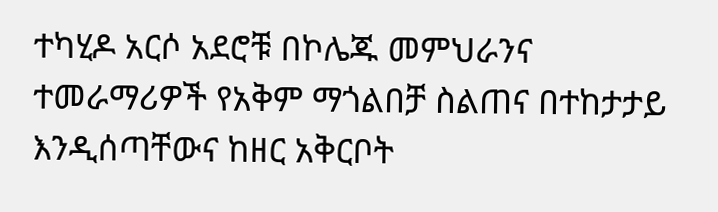ተካሂዶ አርሶ አደሮቹ በኮሌጁ መምህራንና ተመራማሪዎች የአቅም ማጎልበቻ ስልጠና በተከታታይ እንዲሰጣቸውና ከዘር አቅርቦት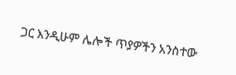ጋር እንዲሁም ሌሎች ጥያዎችን አንስተው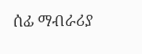ሰፊ ማብራሪያ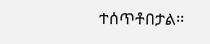ተሰጥቶበታል፡፡